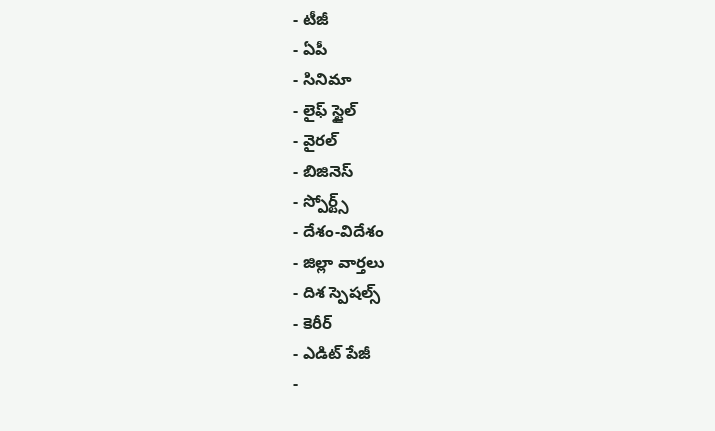- టీజీ
- ఏపీ
- సినిమా
- లైఫ్ స్టైల్
- వైరల్
- బిజినెస్
- స్పోర్ట్స్
- దేశం-విదేశం
- జిల్లా వార్తలు
- దిశ స్పెషల్స్
- కెరీర్
- ఎడిట్ పేజీ
-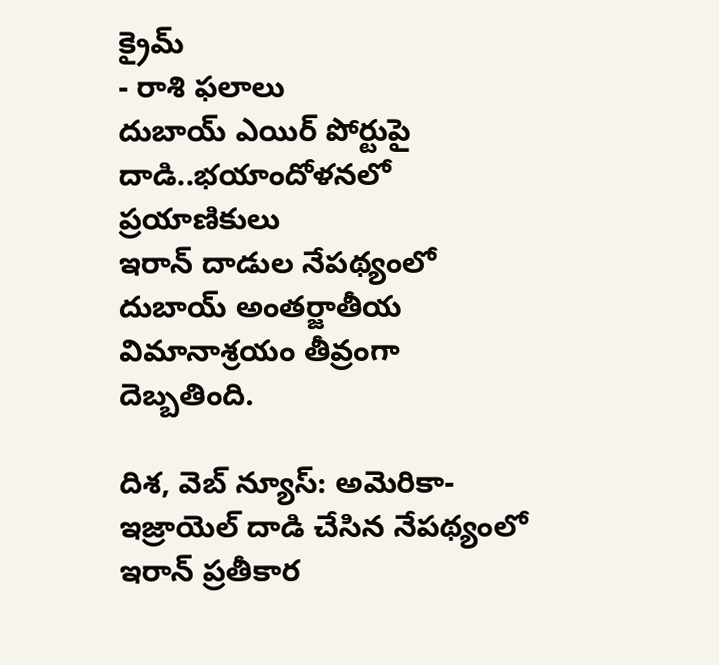క్రైమ్
- రాశి ఫలాలు
దుబాయ్ ఎయిర్ పోర్టుపై దాడి..భయాందోళనలో ప్రయాణికులు
ఇరాన్ దాడుల నేపథ్యంలో దుబాయ్ అంతర్జాతీయ విమానాశ్రయం తీవ్రంగా దెబ్బతింది.

దిశ, వెబ్ న్యూస్: అమెరికా-ఇజ్రాయెల్ దాడి చేసిన నేపథ్యంలో ఇరాన్ ప్రతీకార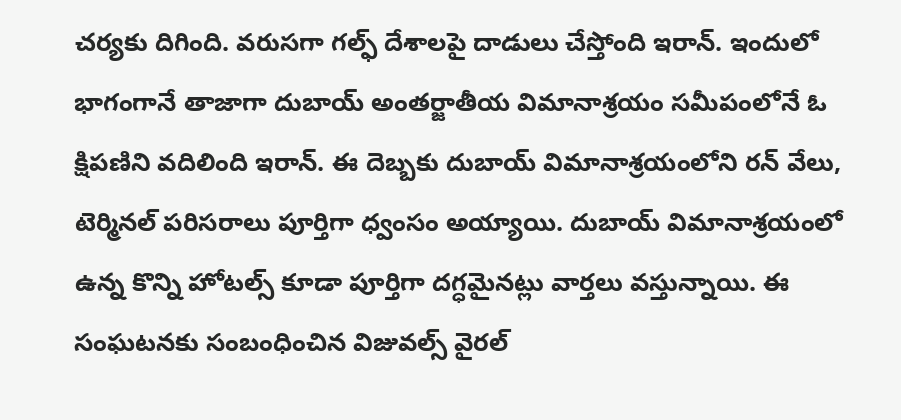చర్యకు దిగింది. వరుసగా గల్ఫ్ దేశాలపై దాడులు చేస్తోంది ఇరాన్. ఇందులో భాగంగానే తాజాగా దుబాయ్ అంతర్జాతీయ విమానాశ్రయం సమీపంలోనే ఓ క్షిపణిని వదిలింది ఇరాన్. ఈ దెబ్బకు దుబాయ్ విమానాశ్రయంలోని రన్ వేలు, టెర్మినల్ పరిసరాలు పూర్తిగా ధ్వంసం అయ్యాయి. దుబాయ్ విమానాశ్రయంలో ఉన్న కొన్ని హోటల్స్ కూడా పూర్తిగా దగ్ధమైనట్లు వార్తలు వస్తున్నాయి. ఈ సంఘటనకు సంబంధించిన విజువల్స్ వైరల్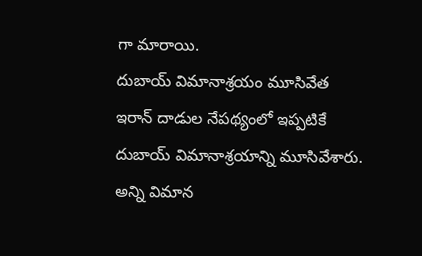గా మారాయి.
దుబాయ్ విమానాశ్రయం మూసివేత
ఇరాన్ దాడుల నేపథ్యంలో ఇప్పటికే దుబాయ్ విమానాశ్రయాన్ని మూసివేశారు. అన్ని విమాన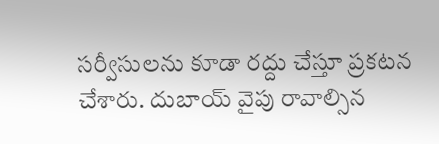సర్వీసులను కూడా రద్దు చేస్తూ ప్రకటన చేశారు. దుబాయ్ వైపు రావాల్సిన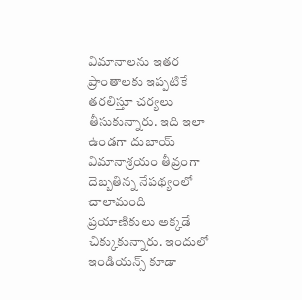విమానాలను ఇతర ప్రాంతాలకు ఇప్పటికే తరలిస్తూ చర్యలు తీసుకున్నారు. ఇది ఇలా ఉండగా దుబాయ్ విమానాశ్రయం తీవ్రంగా దెబ్బతిన్న నేపథ్యంలో చాలామంది ప్రయాణికులు అక్కడే చిక్కుకున్నారు. ఇందులో ఇండియన్స్ కూడా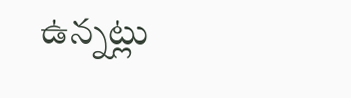ఉన్నట్లు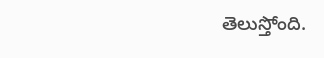తెలుస్తోంది.